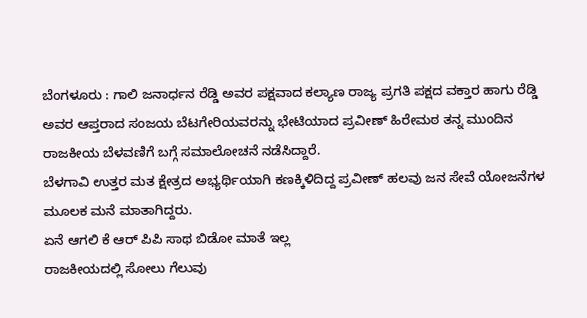ಬೆಂಗಳೂರು : ಗಾಲಿ ಜನಾರ್ಧನ ರೆಡ್ಡಿ ಅವರ ಪಕ್ಷವಾದ ಕಲ್ಯಾಣ ರಾಜ್ಯ ಪ್ರಗತಿ ಪಕ್ಷದ ವಕ್ತಾರ ಹಾಗು ರೆಡ್ಡಿ ಅವರ ಆಪ್ತರಾದ ಸಂಜಯ ಬೆಟಗೇರಿಯವರನ್ನು ಭೇಟಿಯಾದ ಪ್ರವೀಣ್ ಹಿರೇಮಠ ತನ್ನ ಮುಂದಿನ ರಾಜಕೀಯ ಬೆಳವಣಿಗೆ ಬಗ್ಗೆ ಸಮಾಲೋಚನೆ ನಡೆಸಿದ್ದಾರೆ.
ಬೆಳಗಾವಿ ಉತ್ತರ ಮತ ಕ್ಷೇತ್ರದ ಅಭ್ಯರ್ಥಿಯಾಗಿ ಕಣಕ್ಕಿಳಿದಿದ್ದ ಪ್ರವೀಣ್ ಹಲವು ಜನ ಸೇವೆ ಯೋಜನೆಗಳ ಮೂಲಕ ಮನೆ ಮಾತಾಗಿದ್ದರು.
ಏನೆ ಆಗಲಿ ಕೆ ಆರ್ ಪಿಪಿ ಸಾಥ ಬಿಡೋ ಮಾತೆ ಇಲ್ಲ
ರಾಜಕೀಯದಲ್ಲಿ ಸೋಲು ಗೆಲುವು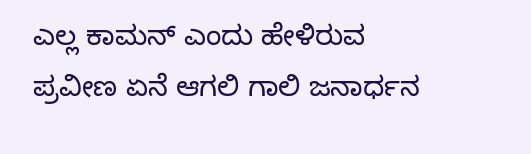ಎಲ್ಲ ಕಾಮನ್ ಎಂದು ಹೇಳಿರುವ ಪ್ರವೀಣ ಏನೆ ಆಗಲಿ ಗಾಲಿ ಜನಾರ್ಧನ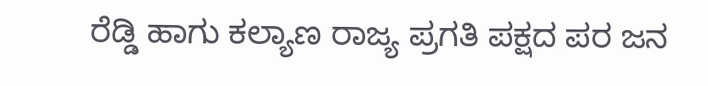ರೆಡ್ಡಿ ಹಾಗು ಕಲ್ಯಾಣ ರಾಜ್ಯ ಪ್ರಗತಿ ಪಕ್ಷದ ಪರ ಜನ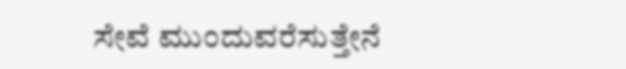ಸೇವೆ ಮುಂದುವರೆಸುತ್ತೇನೆ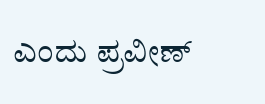ಎಂದು ಪ್ರವೀಣ್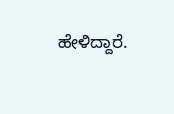ಹೇಳಿದ್ದಾರೆ.